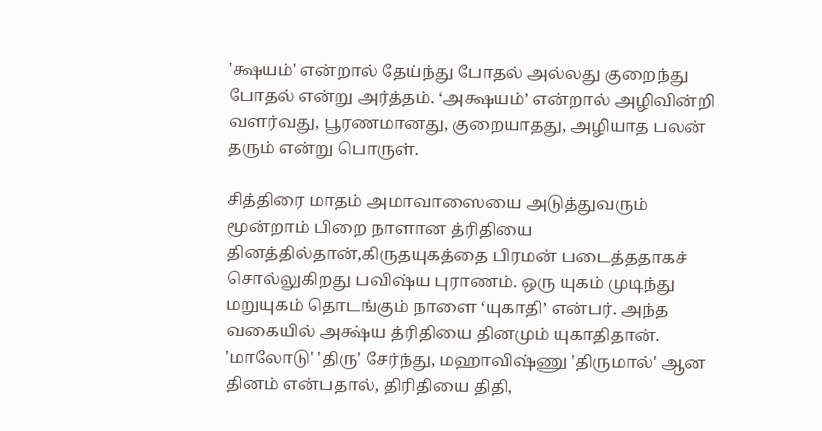'க்ஷயம்' என்றால் தேய்ந்து போதல் அல்லது குறைந்து போதல் என்று அர்த்தம். ‘அக்ஷயம்’ என்றால் அழிவின்றி வளர்வது, பூரணமானது, குறையாதது, அழியாத பலன் தரும் என்று பொருள்.

சித்திரை மாதம் அமாவாஸையை அடுத்துவரும் மூன்றாம் பிறை நாளான த்ரிதியை தினத்தில்தான்,கிருதயுகத்தை பிரமன் படைத்ததாகச் சொல்லுகிறது பவிஷ்ய புராணம். ஒரு யுகம் முடிந்து மறுயுகம் தொடங்கும் நாளை ‘யுகாதி’ என்பர். அந்த வகையில் அக்ஷ்ய த்ரிதியை தினமும் யுகாதிதான். 'மாலோடு' 'திரு' சேர்ந்து, மஹாவிஷ்ணு 'திருமால்' ஆன தினம் என்பதால், திரிதியை திதி,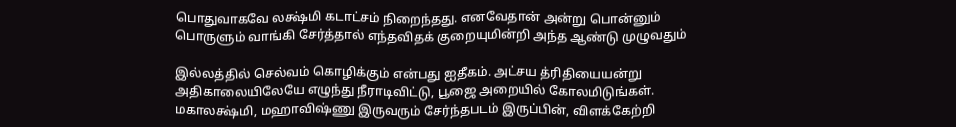பொதுவாகவே லக்ஷ்மி கடாட்சம் நிறைந்தது. எனவேதான் அன்று பொன்னும் பொருளும் வாங்கி சேர்த்தால் எந்தவிதக் குறையுமின்றி அந்த ஆண்டு முழுவதும்

இல்லத்தில் செல்வம் கொழிக்கும் என்பது ஐதீகம். அட்சய த்ரிதியையன்று அதிகாலையிலேயே எழுந்து நீராடிவிட்டு, பூஜை அறையில் கோலமிடுங்கள். மகாலக்ஷ்மி, மஹாவிஷ்ணு இருவரும் சேர்ந்தபடம் இருப்பின், விளக்கேற்றி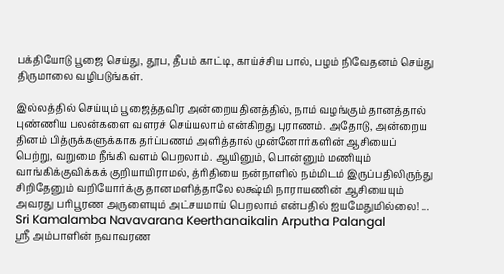பக்தியோடு பூஜை செய்து, தூப, தீபம் காட்டி, காய்ச்சிய பால், பழம் நிவேதனம் செய்து திருமாலை வழிபடுங்கள்.

இல்லத்தில் செய்யும் பூஜைத்தவிர அன்றையதினத்தில், நாம் வழங்கும் தானத்தால் புண்ணிய பலன்களை வளரச் செய்யலாம் என்கிறது புராணம். அதோடு, அன்றைய தினம் பித்ருக்களுக்காக தர்ப்பணம் அளித்தால் முன்னோர்களின் ஆசியைப் பெற்று, வறுமை நீங்கி வளம் பெறலாம். ஆயினும், பொன்னும் மணியும் வாங்கிக்குவிக்கக் குறியாயிராமல், த்ரிதியை நன்நாளில் நம்மிடம் இருப்பதிலிருந்து சிறிதேனும் வறியோர்க்கு தானமளித்தாலே லக்ஷ்மி நாராயணின் ஆசியையும் அவரது பரிபூரண அருளையும் அட்சயமாய் பெறலாம் என்பதில் ஐயமேதுமில்லை! ...
Sri Kamalamba Navavarana Keerthanaikalin Arputha Palangal
ஸ்ரீ அம்பாளின் நவாவரண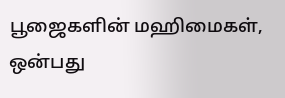பூஜைகளின் மஹிமைகள், ஒன்பது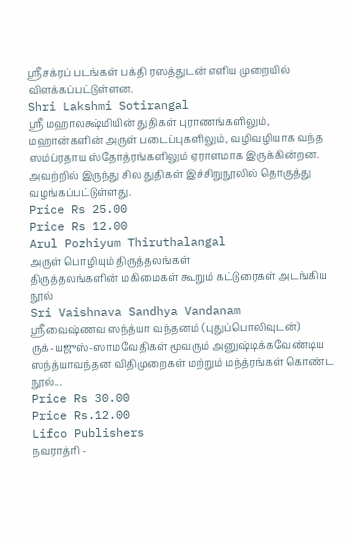ஸ்ரீசக்ரப் படங்கள் பக்தி ரஸத்துடன் எளிய முறையில் விளக்கப்பட்டுள்ளன.
Shri Lakshmi Sotirangal
ஸ்ரீ மஹாலக்ஷ்மியின் துதிகள் புராணங்களிலும், மஹான்களின் அருள் படைப்புகளிலும், வழிவழியாக வந்த ஸம்ப்ரதாய ஸ்தோத்ரங்களிலும் ஏராளமாக இருக்கின்றன. அவற்றில் இருந்து சில துதிகள் இச்சிறுநூலில் தொகுத்து வழங்கப்பட்டுள்ளது.
Price Rs 25.00
Price Rs 12.00
Arul Pozhiyum Thiruthalangal
அருள் பொழியும் திருத்தலங்கள்
திருத்தலங்களின் மகிமைகள் கூறும் கட்டுரைகள் அடங்கிய நூல்
Sri Vaishnava Sandhya Vandanam
ஸ்ரீவைஷ்ணவ ஸந்த்யா வந்தனம் (புதுப்பொலிவுடன்)
ருக்-யஜுஸ்-ஸாமவேதிகள் மூவரும் அனுஷ்டிக்கவேண்டிய ஸந்த்யாவந்தன விதிமுறைகள் மற்றும் மந்த்ரங்கள் கொண்ட நூல்...
Price Rs 30.00
Price Rs.12.00
Lifco Publishers
நவராத்ரி -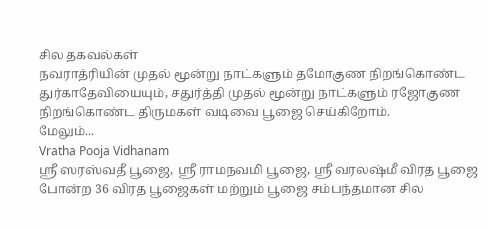சில தகவல்கள்
நவராத்ரியின் முதல் மூன்று நாட்களும் தமோகுண நிறங்கொண்ட துர்காதேவியையும், சதுர்த்தி முதல் மூன்று நாட்களும் ரஜோகுண நிறங்கொண்ட திருமகள் வடிவை பூஜை செய்கிறோம்.
மேலும்...
Vratha Pooja Vidhanam
ஸ்ரீ ஸரஸ்வதீ பூஜை, ஸ்ரீ ராமநவமி பூஜை, ஸ்ரீ வரலஷ்மீ விரத பூஜை போன்ற 36 விரத பூஜைகள் மற்றும் பூஜை சம்பந்தமான சில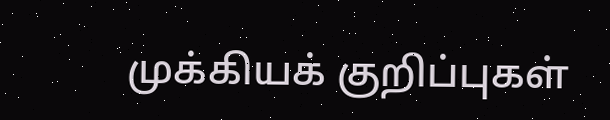முக்கியக் குறிப்புகள்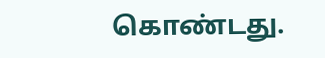கொண்டது.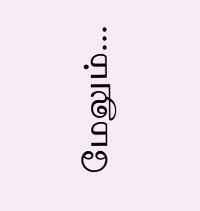மேலும்...